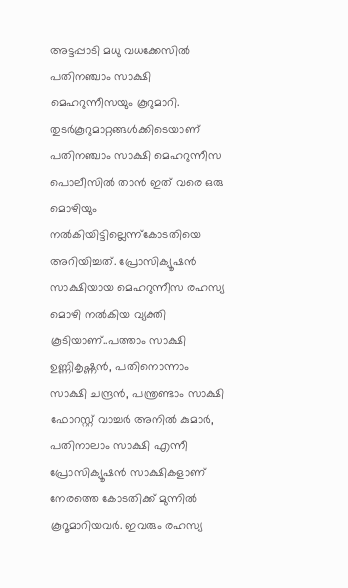അട്ടപ്പാടി മധു വധക്കേസിൽ പതിനഞ്ചാം സാക്ഷി മെഹറുന്നീസയും കൂറുമാറി. തുടർകൂറുമാറ്റങ്ങൾക്കിടെയാണ് പതിനഞ്ചാം സാക്ഷി മെഹറുന്നീസ പൊലീസിൽ താൻ ഇത് വരെ ഒരു മൊഴിയും നൽകിയിട്ടില്ലെന്ന്കോടതിയെ അറിയിച്ചത്. പ്രോസിക്യൂഷൻ സാക്ഷിയായ മെഹറുന്നീസ രഹസ്യ മൊഴി നൽകിയ വ്യക്തി കൂടിയാണ്..പത്താം സാക്ഷി ഉണ്ണികൃഷ്ണൻ, പതിനൊന്നാം സാക്ഷി ചന്ദ്രൻ, പന്ത്രണ്ടാം സാക്ഷി ഫോറസ്റ്റ് വാച്ചർ അനിൽ കുമാർ, പതിനാലാം സാക്ഷി എന്നീ പ്രോസിക്യൂഷൻ സാക്ഷികളാണ് നേരത്തെ കോടതിക്ക് മുന്നിൽ കൂറൂമാറിയവർ. ഇവരും രഹസ്യ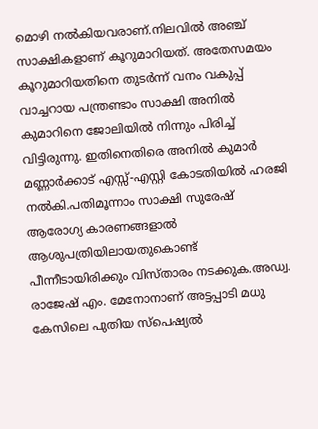മൊഴി നൽകിയവരാണ്.നിലവിൽ അഞ്ച് സാക്ഷികളാണ് കൂറുമാറിയത്. അതേസമയം കൂറുമാറിയതിനെ തുടർന്ന് വനം വകുപ്പ് വാച്ചറായ പന്ത്രണ്ടാം സാക്ഷി അനിൽ കുമാറിനെ ജോലിയിൽ നിന്നും പിരിച്ച് വിട്ടിരുന്നു. ഇതിനെതിരെ അനിൽ കുമാർ മണ്ണാർക്കാട് എസ്സ്-എസ്റ്റി കോടതിയിൽ ഹരജി നൽകി.പതിമൂന്നാം സാക്ഷി സുരേഷ് ആരോഗ്യ കാരണങ്ങളാൽ ആശുപത്രിയിലായതുകൊണ്ട് പീന്നീടായിരിക്കും വിസ്താരം നടക്കുക.അഡ്വ. രാജേഷ് എം. മേനോനാണ് അട്ടപ്പാടി മധു കേസിലെ പുതിയ സ്‌പെഷ്യൽ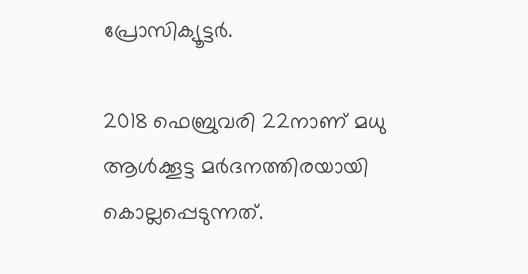പ്രോസിക്യൂട്ടർ.

2018 ഫെബ്രുവരി 22നാണ് മധു ആൾക്കൂട്ട മർദനത്തിരയായി കൊല്ലപ്പെടുന്നത്.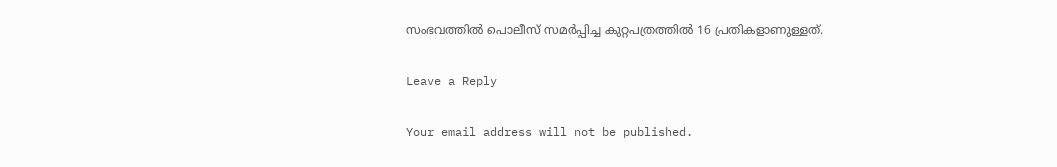സംഭവത്തിൽ പൊലീസ് സമർപ്പിച്ച കുറ്റപത്രത്തിൽ 16 പ്രതികളാണുള്ളത്.

Leave a Reply

Your email address will not be published.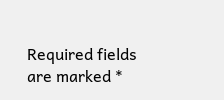Required fields are marked *